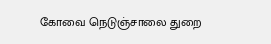கோவை நெடுஞ்சாலை துறை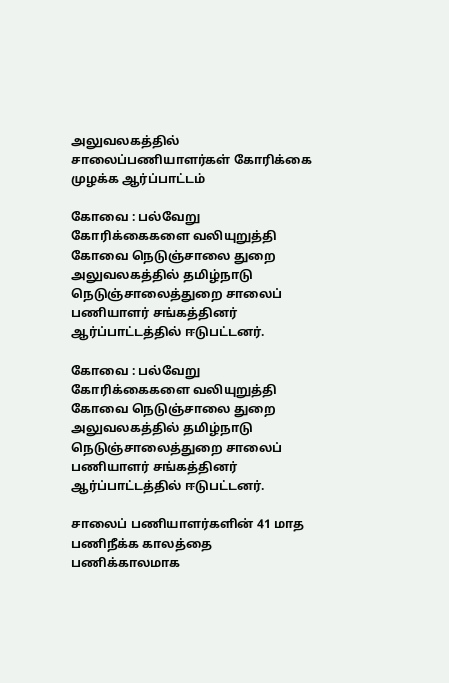அலுவலகத்தில் சாலைப்பணியாளர்கள் கோரிக்கை முழக்க ஆர்ப்பாட்டம்

கோவை : பல்வேறு கோரிக்கைகளை வலியுறுத்தி கோவை நெடுஞ்சாலை துறை அலுவலகத்தில் தமிழ்நாடு நெடுஞ்சாலைத்துறை சாலைப் பணியாளர் சங்கத்தினர் ஆர்ப்பாட்டத்தில் ஈடுபட்டனர்.

கோவை : பல்வேறு கோரிக்கைகளை வலியுறுத்தி கோவை நெடுஞ்சாலை துறை அலுவலகத்தில் தமிழ்நாடு நெடுஞ்சாலைத்துறை சாலைப் பணியாளர் சங்கத்தினர் ஆர்ப்பாட்டத்தில் ஈடுபட்டனர்.

சாலைப் பணியாளர்களின் 41 மாத பணிநீக்க காலத்தை பணிக்காலமாக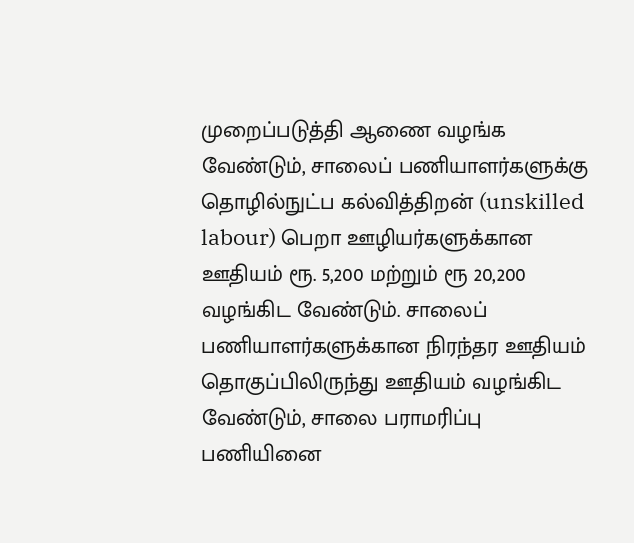முறைப்படுத்தி ஆணை வழங்க வேண்டும், சாலைப் பணியாளர்களுக்கு தொழில்நுட்ப கல்வித்திறன் (unskilled labour) பெறா ஊழியர்களுக்கான ஊதியம் ரூ. 5,200 மற்றும் ரூ 20,200 வழங்கிட வேண்டும். சாலைப் பணியாளர்களுக்கான நிரந்தர ஊதியம் தொகுப்பிலிருந்து ஊதியம் வழங்கிட வேண்டும், சாலை பராமரிப்பு பணியினை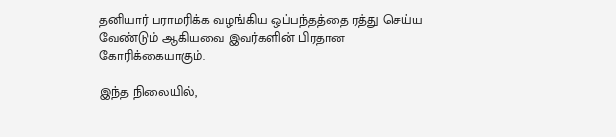தனியார் பராமரிக்க வழங்கிய ஒப்பந்தத்தை ரத்து செய்ய வேண்டும் ஆகியவை இவர்களின் பிரதான கோரிக்கையாகும்.

இந்த நிலையில்,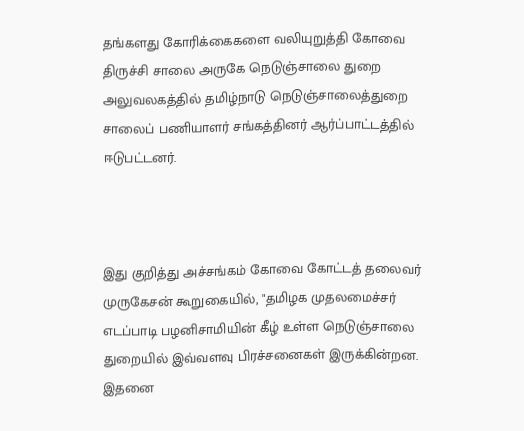தங்களது கோரிக்கைகளை வலியுறுத்தி கோவை திருச்சி சாலை அருகே நெடுஞ்சாலை துறை அலுவலகத்தில் தமிழ்நாடு நெடுஞ்சாலைத்துறை சாலைப் பணியாளர் சங்கத்தினர் ஆர்ப்பாட்டத்தில் ஈடுபட்டனர்.



இது குறித்து அச்சங்கம் கோவை கோட்டத் தலைவர் முருகேசன் கூறுகையில், "தமிழக முதலமைச்சர் எடப்பாடி பழனிசாமியின் கீழ் உள்ள நெடுஞ்சாலை துறையில் இவ்வளவு பிரச்சனைகள் இருக்கின்றன. இதனை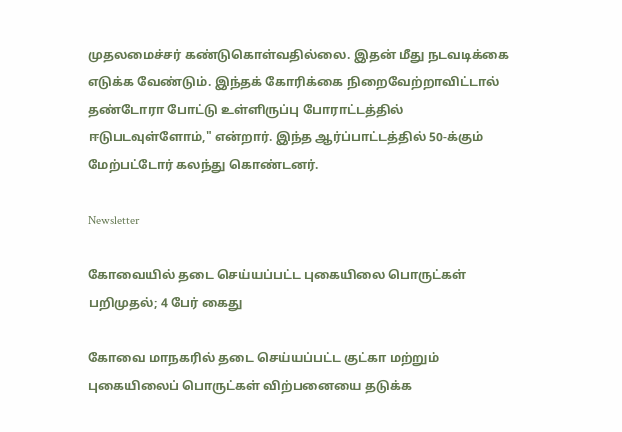முதலமைச்சர் கண்டுகொள்வதில்லை. இதன் மீது நடவடிக்கை எடுக்க வேண்டும். இந்தக் கோரிக்கை நிறைவேற்றாவிட்டால் தண்டோரா போட்டு உள்ளிருப்பு போராட்டத்தில் ஈடுபடவுள்ளோம்," என்றார். இந்த ஆர்ப்பாட்டத்தில் 50-க்கும் மேற்பட்டோர் கலந்து கொண்டனர்.

Newsletter

கோவையில் தடை செய்யப்பட்ட புகையிலை பொருட்கள் பறிமுதல்; 4 பேர் கைது

கோவை மாநகரில் தடை செய்யப்பட்ட குட்கா மற்றும் புகையிலைப் பொருட்கள் விற்பனையை தடுக்க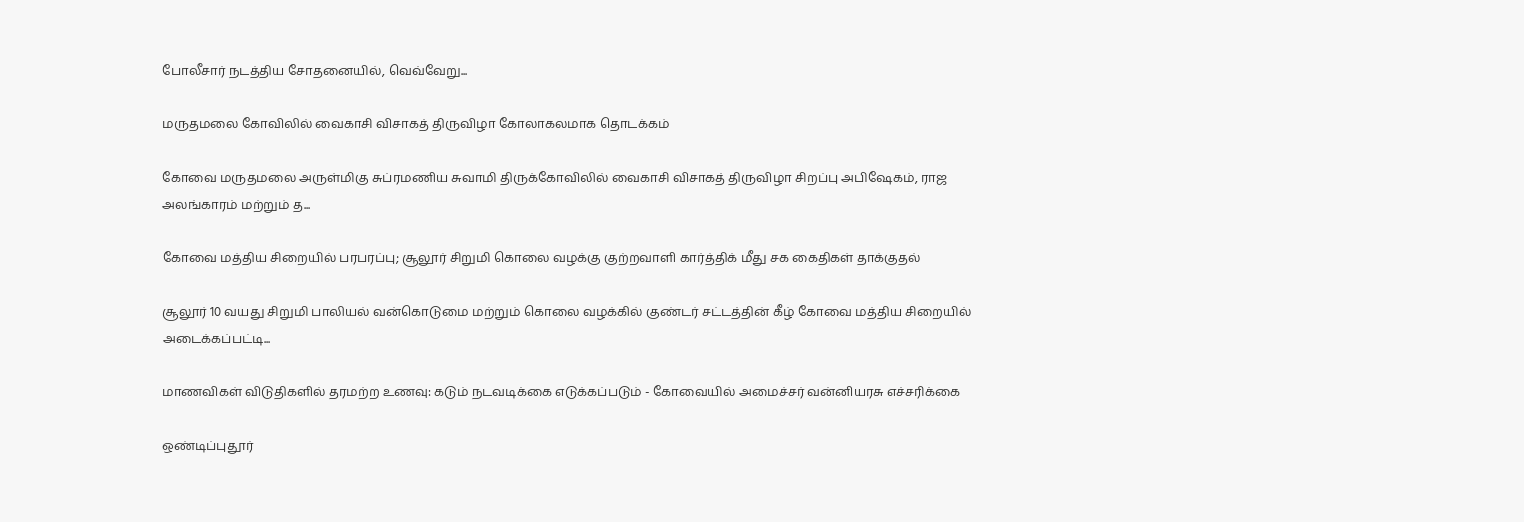போலீசார் நடத்திய சோதனையில், வெவ்வேறு...

மருதமலை கோவிலில் வைகாசி விசாகத் திருவிழா கோலாகலமாக தொடக்கம்

கோவை மருதமலை அருள்மிகு சுப்ரமணிய சுவாமி திருக்கோவிலில் வைகாசி விசாகத் திருவிழா சிறப்பு அபிஷேகம், ராஜ அலங்காரம் மற்றும் த...

கோவை மத்திய சிறையில் பரபரப்பு; சூலூர் சிறுமி கொலை வழக்கு குற்றவாளி கார்த்திக் மீது சக கைதிகள் தாக்குதல்

சூலூர் 10 வயது சிறுமி பாலியல் வன்கொடுமை மற்றும் கொலை வழக்கில் குண்டர் சட்டத்தின் கீழ் கோவை மத்திய சிறையில் அடைக்கப்பட்டி...

மாணவிகள் விடுதிகளில் தரமற்ற உணவு: கடும் நடவடிக்கை எடுக்கப்படும் - கோவையில் அமைச்சர் வன்னியரசு எச்சரிக்கை

ஒண்டிப்புதூர்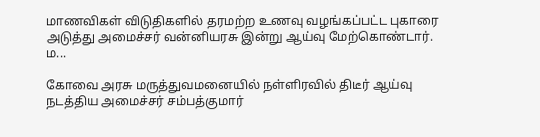மாணவிகள் விடுதிகளில் தரமற்ற உணவு வழங்கப்பட்ட புகாரை அடுத்து அமைச்சர் வன்னியரசு இன்று ஆய்வு மேற்கொண்டார். ம...

கோவை அரசு மருத்துவமனையில் நள்ளிரவில் திடீர் ஆய்வு நடத்திய அமைச்சர் சம்பத்குமார்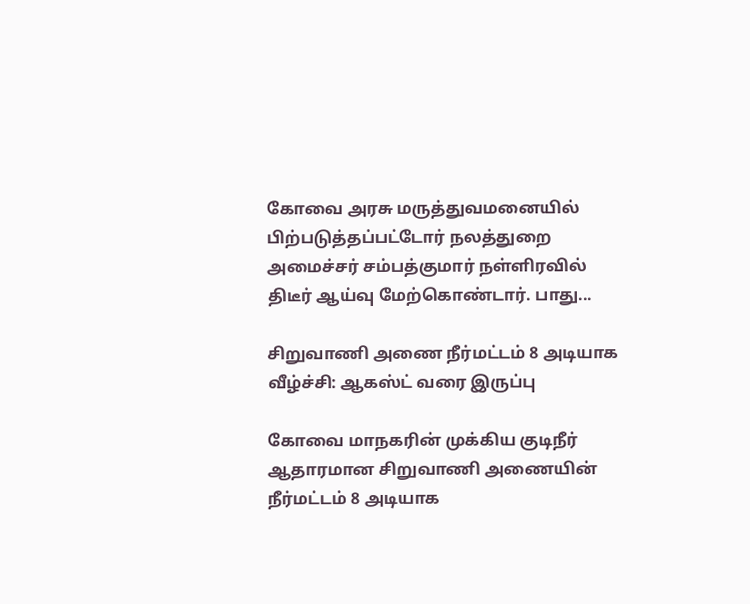கோவை அரசு மருத்துவமனையில் பிற்படுத்தப்பட்டோர் நலத்துறை அமைச்சர் சம்பத்குமார் நள்ளிரவில் திடீர் ஆய்வு மேற்கொண்டார். பாது...

சிறுவாணி அணை நீர்மட்டம் 8 அடியாக வீழ்ச்சி: ஆகஸ்ட் வரை இருப்பு

கோவை மாநகரின் முக்கிய குடிநீர் ஆதாரமான சிறுவாணி அணையின் நீர்மட்டம் 8 அடியாக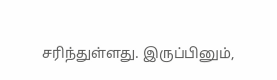சரிந்துள்ளது. இருப்பினும்,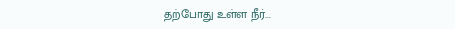தற்போது உள்ள நீர்...